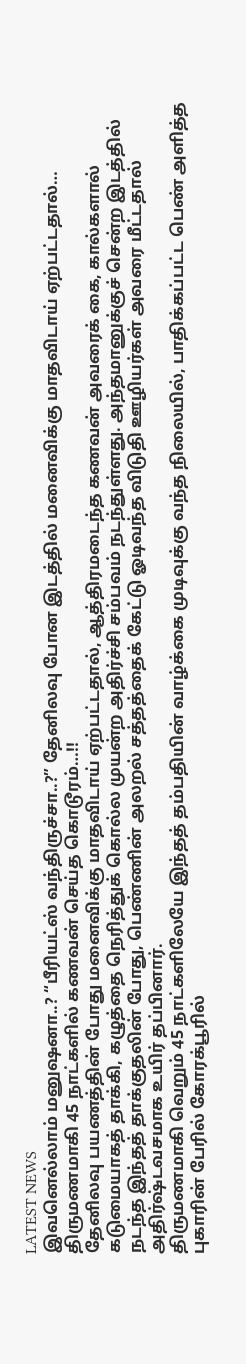LATEST NEWS
இவனெல்லாம் மனுஷனா..? “பீரியட்ஸ் வந்திருச்சா..?” தேனிலவு போன இடத்தில் மனைவிக்கு மாதவிடாய் ஏற்பட்டதால்… திருமணமாகி 45 நாட்களில் கணவன் செய்த கொடூரம்…!!
தேனிலவு பயணத்தின் போது மனைவிக்கு மாதவிடாய் ஏற்பட்டதால், ஆத்திரமடைந்த கணவன் அவரைக் கை, கால்களால் கடுமையாகத் தாக்கி, கழுத்தை நெரித்துக் கொல்ல முயன்ற அதிர்ச்சி சம்பவம் நடந்துள்ளது. அந்தமானுக்குச் சென்ற இடத்தில் நடந்த இந்தத் தாக்குதலின் போது, பெண்ணின் அலறல் சத்தத்தைக் கேட்டு ஓடிவந்த விடுதி ஊழியர்கள் அவரை மீட்டதால் அதிர்ஷ்டவசமாக உயிர் தப்பினார்.
திருமணமாகி வெறும் 45 நாட்களிலேயே இந்தத் தம்பதியின் வாழ்க்கை முடிவுக்கு வந்த நிலையில், பாதிக்கப்பட்ட பெண் அளித்த புகாரின் பேரில் கோரக்பூரில்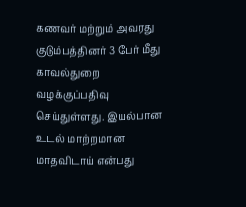கணவர் மற்றும் அவரது குடும்பத்தினர் 3 பேர் மீது காவல்துறை வழக்குப்பதிவு செய்துள்ளது. இயல்பான உடல் மாற்றமான மாதவிடாய் என்பது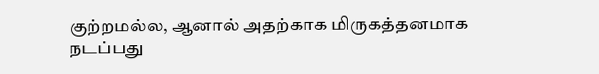குற்றமல்ல, ஆனால் அதற்காக மிருகத்தனமாக நடப்பது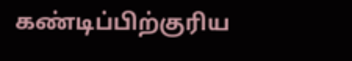கண்டிப்பிற்குரிய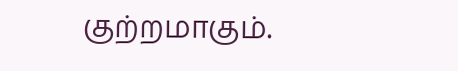குற்றமாகும்.